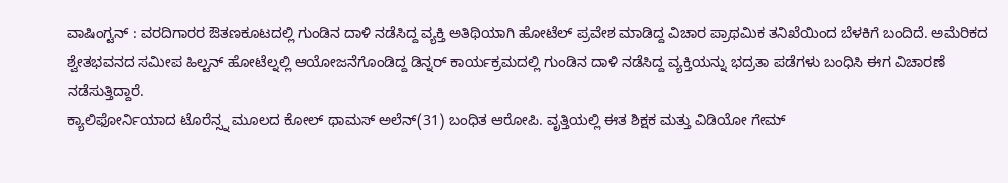ವಾಷಿಂಗ್ಟನ್ : ವರದಿಗಾರರ ಔತಣಕೂಟದಲ್ಲಿ ಗುಂಡಿನ ದಾಳಿ ನಡೆಸಿದ್ದ ವ್ಯಕ್ತಿ ಅತಿಥಿಯಾಗಿ ಹೋಟೆಲ್ ಪ್ರವೇಶ ಮಾಡಿದ್ದ ವಿಚಾರ ಪ್ರಾಥಮಿಕ ತನಿಖೆಯಿಂದ ಬೆಳಕಿಗೆ ಬಂದಿದೆ. ಅಮೆರಿಕದ ಶ್ವೇತಭವನದ ಸಮೀಪ ಹಿಲ್ಟನ್ ಹೋಟೆಲ್ನಲ್ಲಿ ಆಯೋಜನೆಗೊಂಡಿದ್ದ ಡಿನ್ನರ್ ಕಾರ್ಯಕ್ರಮದಲ್ಲಿ ಗುಂಡಿನ ದಾಳಿ ನಡೆಸಿದ್ದ ವ್ಯಕ್ತಿಯನ್ನು ಭದ್ರತಾ ಪಡೆಗಳು ಬಂಧಿಸಿ ಈಗ ವಿಚಾರಣೆ ನಡೆಸುತ್ತಿದ್ದಾರೆ.
ಕ್ಯಾಲಿಫೋರ್ನಿಯಾದ ಟೊರೆನ್ಸ್ನ ಮೂಲದ ಕೋಲ್ ಥಾಮಸ್ ಅಲೆನ್(31) ಬಂಧಿತ ಆರೋಪಿ. ವೃತ್ತಿಯಲ್ಲಿ ಈತ ಶಿಕ್ಷಕ ಮತ್ತು ವಿಡಿಯೋ ಗೇಮ್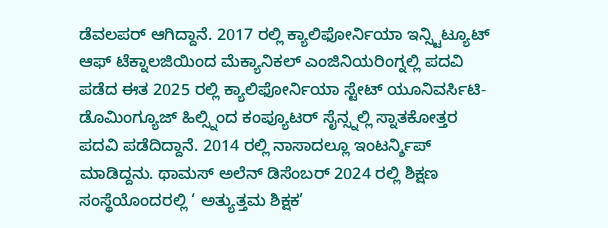ಡೆವಲಪರ್ ಆಗಿದ್ದಾನೆ. 2017 ರಲ್ಲಿ ಕ್ಯಾಲಿಫೋರ್ನಿಯಾ ಇನ್ಸ್ಟಿಟ್ಯೂಟ್ ಆಫ್ ಟೆಕ್ನಾಲಜಿಯಿಂದ ಮೆಕ್ಯಾನಿಕಲ್ ಎಂಜಿನಿಯರಿಂಗ್ನಲ್ಲಿ ಪದವಿ ಪಡೆದ ಈತ 2025 ರಲ್ಲಿ ಕ್ಯಾಲಿಫೋರ್ನಿಯಾ ಸ್ಟೇಟ್ ಯೂನಿವರ್ಸಿಟಿ-ಡೊಮಿಂಗ್ಯೂಜ್ ಹಿಲ್ಸ್ನಿಂದ ಕಂಪ್ಯೂಟರ್ ಸೈನ್ಸ್ನಲ್ಲಿ ಸ್ನಾತಕೋತ್ತರ ಪದವಿ ಪಡೆದಿದ್ದಾನೆ. 2014 ರಲ್ಲಿ ನಾಸಾದಲ್ಲೂ ಇಂಟರ್ನ್ಶಿಪ್ ಮಾಡಿದ್ದನು. ಥಾಮಸ್ ಅಲೆನ್ ಡಿಸೆಂಬರ್ 2024 ರಲ್ಲಿ ಶಿಕ್ಷಣ ಸಂಸ್ಥೆಯೊಂದರಲ್ಲಿ ‘ ಅತ್ಯುತ್ತಮ ಶಿಕ್ಷಕ’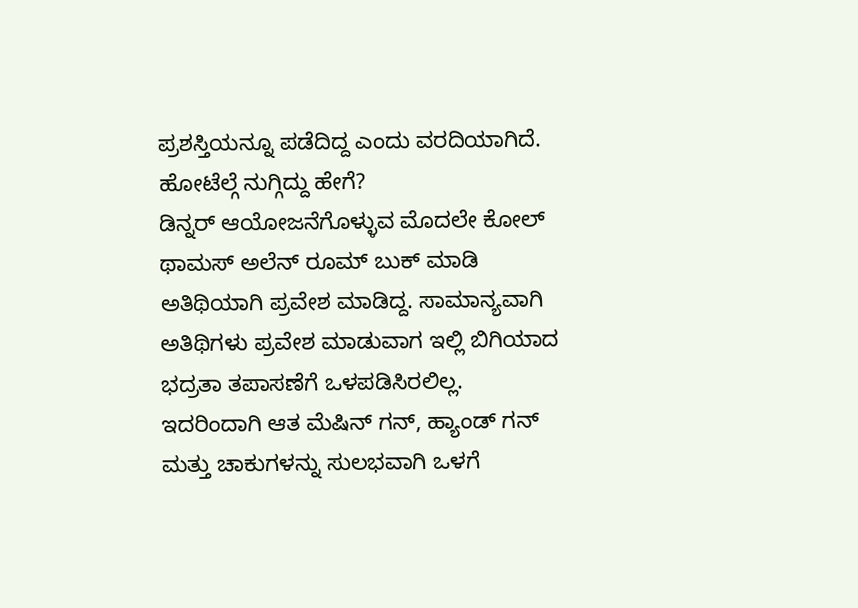ಪ್ರಶಸ್ತಿಯನ್ನೂ ಪಡೆದಿದ್ದ ಎಂದು ವರದಿಯಾಗಿದೆ.
ಹೋಟೆಲ್ಗೆ ನುಗ್ಗಿದ್ದು ಹೇಗೆ?
ಡಿನ್ನರ್ ಆಯೋಜನೆಗೊಳ್ಳುವ ಮೊದಲೇ ಕೋಲ್ ಥಾಮಸ್ ಅಲೆನ್ ರೂಮ್ ಬುಕ್ ಮಾಡಿ ಅತಿಥಿಯಾಗಿ ಪ್ರವೇಶ ಮಾಡಿದ್ದ. ಸಾಮಾನ್ಯವಾಗಿ ಅತಿಥಿಗಳು ಪ್ರವೇಶ ಮಾಡುವಾಗ ಇಲ್ಲಿ ಬಿಗಿಯಾದ ಭದ್ರತಾ ತಪಾಸಣೆಗೆ ಒಳಪಡಿಸಿರಲಿಲ್ಲ. ಇದರಿಂದಾಗಿ ಆತ ಮೆಷಿನ್ ಗನ್, ಹ್ಯಾಂಡ್ ಗನ್ ಮತ್ತು ಚಾಕುಗಳನ್ನು ಸುಲಭವಾಗಿ ಒಳಗೆ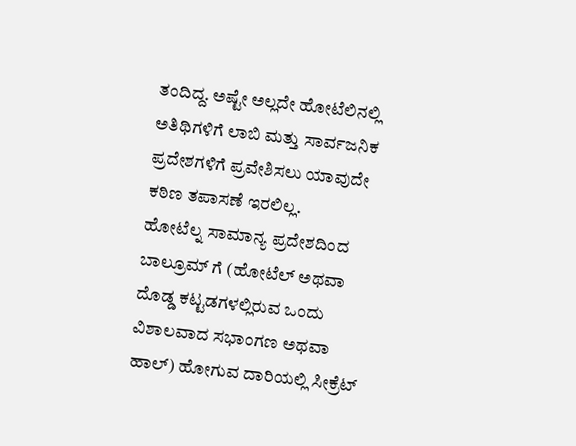ತಂದಿದ್ದ. ಅಷ್ಟೇ ಅಲ್ಲದೇ ಹೋಟೆಲಿನಲ್ಲಿ ಅತಿಥಿಗಳಿಗೆ ಲಾಬಿ ಮತ್ತು ಸಾರ್ವಜನಿಕ ಪ್ರದೇಶಗಳಿಗೆ ಪ್ರವೇಶಿಸಲು ಯಾವುದೇ ಕಠಿಣ ತಪಾಸಣೆ ಇರಲಿಲ್ಲ.
ಹೋಟೆಲ್ನ ಸಾಮಾನ್ಯ ಪ್ರದೇಶದಿಂದ ಬಾಲ್ರೂಮ್ ಗೆ (ಹೋಟೆಲ್ ಅಥವಾ ದೊಡ್ಡ ಕಟ್ಟಡಗಳಲ್ಲಿರುವ ಒಂದು ವಿಶಾಲವಾದ ಸಭಾಂಗಣ ಅಥವಾ ಹಾಲ್) ಹೋಗುವ ದಾರಿಯಲ್ಲಿ ಸೀಕ್ರೆಟ್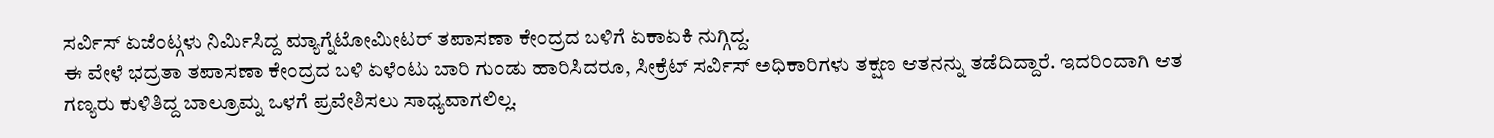ಸರ್ವಿಸ್ ಏಜೆಂಟ್ಗಳು ನಿರ್ಮಿಸಿದ್ದ ಮ್ಯಾಗ್ನೆಟೋಮೀಟರ್ ತಪಾಸಣಾ ಕೇಂದ್ರದ ಬಳಿಗೆ ಏಕಾಏಕಿ ನುಗ್ಗಿದ್ದ.
ಈ ವೇಳೆ ಭದ್ರತಾ ತಪಾಸಣಾ ಕೇಂದ್ರದ ಬಳಿ ಏಳೆಂಟು ಬಾರಿ ಗುಂಡು ಹಾರಿಸಿದರೂ, ಸೀಕ್ರೆಟ್ ಸರ್ವಿಸ್ ಅಧಿಕಾರಿಗಳು ತಕ್ಷಣ ಆತನನ್ನು ತಡೆದಿದ್ದಾರೆ. ಇದರಿಂದಾಗಿ ಆತ ಗಣ್ಯರು ಕುಳಿತಿದ್ದ ಬಾಲ್ರೂಮ್ನ ಒಳಗೆ ಪ್ರವೇಶಿಸಲು ಸಾಧ್ಯವಾಗಲಿಲ್ಲ.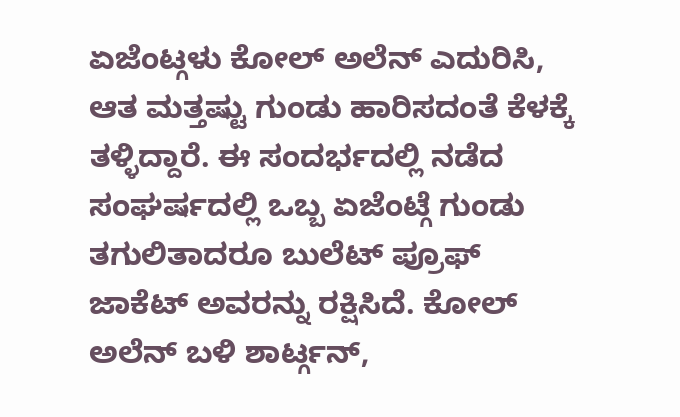ಏಜೆಂಟ್ಗಳು ಕೋಲ್ ಅಲೆನ್ ಎದುರಿಸಿ, ಆತ ಮತ್ತಷ್ಟು ಗುಂಡು ಹಾರಿಸದಂತೆ ಕೆಳಕ್ಕೆ ತಳ್ಳಿದ್ದಾರೆ. ಈ ಸಂದರ್ಭದಲ್ಲಿ ನಡೆದ ಸಂಘರ್ಷದಲ್ಲಿ ಒಬ್ಬ ಏಜೆಂಟ್ಗೆ ಗುಂಡು ತಗುಲಿತಾದರೂ ಬುಲೆಟ್ ಪ್ರೂಫ್ ಜಾಕೆಟ್ ಅವರನ್ನು ರಕ್ಷಿಸಿದೆ. ಕೋಲ್ ಅಲೆನ್ ಬಳಿ ಶಾರ್ಟ್ಗನ್,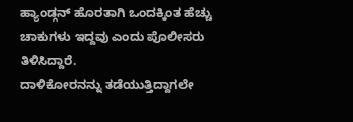ಹ್ಯಾಂಡ್ಗನ್ ಹೊರತಾಗಿ ಒಂದಕ್ಕಿಂತ ಹೆಚ್ಚು ಚಾಕುಗಳು ಇದ್ದವು ಎಂದು ಪೊಲೀಸರು ತಿಳಿಸಿದ್ದಾರೆ.
ದಾಳಿಕೋರನನ್ನು ತಡೆಯುತ್ತಿದ್ದಾಗಲೇ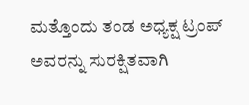ಮತ್ತೊಂದು ತಂಡ ಅಧ್ಯಕ್ಷ ಟ್ರಂಪ್ ಅವರನ್ನು ಸುರಕ್ಷಿತವಾಗಿ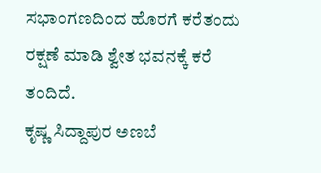ಸಭಾಂಗಣದಿಂದ ಹೊರಗೆ ಕರೆತಂದು ರಕ್ಷಣೆ ಮಾಡಿ ಶ್ವೇತ ಭವನಕ್ಕೆ ಕರೆ ತಂದಿದೆ.
ಕೃಷ್ಣ ಸಿದ್ದಾಪುರ ಅಣಬೆ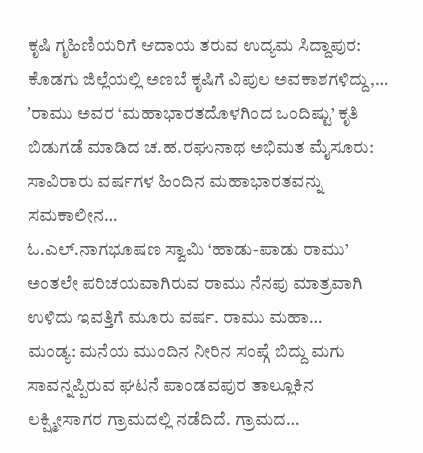ಕೃಷಿ ಗೃಹಿಣಿಯರಿಗೆ ಆದಾಯ ತರುವ ಉದ್ಯಮ ಸಿದ್ದಾಪುರ: ಕೊಡಗು ಜಿಲ್ಲೆಯಲ್ಲಿ ಅಣಬೆ ಕೃಷಿಗೆ ವಿಪುಲ ಅವಕಾಶಗಳಿದ್ದು,…
ʼರಾಮು ಅವರ ‘ಮಹಾಭಾರತದೊಳಗಿಂದ ಒಂದಿಷ್ಟು’ ಕೃತಿ ಬಿಡುಗಡೆ ಮಾಡಿದ ಚ.ಹ.ರಘುನಾಥ ಅಭಿಮತ ಮೈಸೂರು: ಸಾವಿರಾರು ವರ್ಷಗಳ ಹಿಂದಿನ ಮಹಾಭಾರತವನ್ನು ಸಮಕಾಲೀನ…
ಓ.ಎಲ್.ನಾಗಭೂಷಣ ಸ್ವಾಮಿ ‘ಹಾಡು-ಪಾಡು ರಾಮು’ ಅಂತಲೇ ಪರಿಚಯವಾಗಿರುವ ರಾಮು ನೆನಪು ಮಾತ್ರವಾಗಿ ಉಳಿದು ಇವತ್ತಿಗೆ ಮೂರು ವರ್ಷ. ರಾಮು ಮಹಾ…
ಮಂಡ್ಯ: ಮನೆಯ ಮುಂದಿನ ನೀರಿನ ಸಂಪ್ಗೆ ಬಿದ್ದು ಮಗು ಸಾವನ್ನಪ್ಪಿರುವ ಘಟನೆ ಪಾಂಡವಪುರ ತಾಲ್ಲೂಕಿನ ಲಕ್ಷ್ಮೀಸಾಗರ ಗ್ರಾಮದಲ್ಲಿ ನಡೆದಿದೆ. ಗ್ರಾಮದ…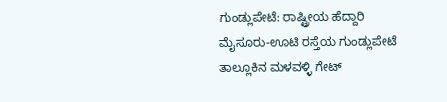ಗುಂಡ್ಲುಪೇಟೆ: ರಾಷ್ಟ್ರೀಯ ಹೆದ್ದಾರಿ ಮೈಸೂರು-ಊಟಿ ರಸ್ತೆಯ ಗುಂಡ್ಲುಪೇಟೆ ತಾಲ್ಲೂಕಿನ ಮಳವಳ್ಳಿ ಗೇಟ್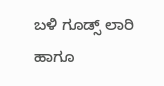ಬಳಿ ಗೂಡ್ಸ್ ಲಾರಿ ಹಾಗೂ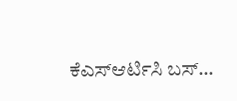ಕೆಎಸ್ಆರ್ಟಿಸಿ ಬಸ್…